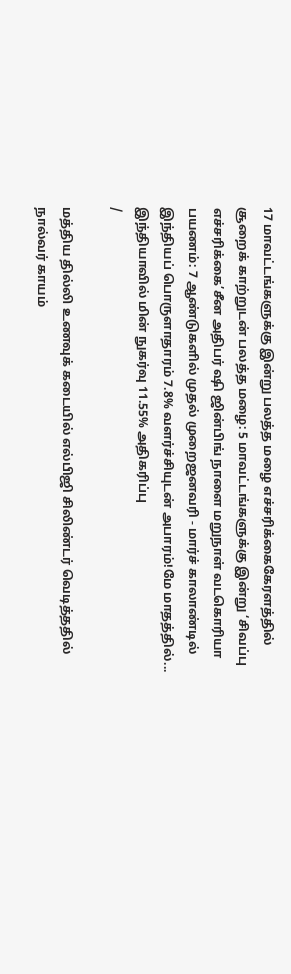17 மாவட்டங்களுக்கு இன்று பலத்த மழை எச்சரிக்கைகேரளத்தில் சூறைக் காற்றுடன் பலத்த மழை: 5 மாவட்டங்களுக்கு இன்று ‘சிவப்பு எச்சரிக்கை’சீன அதிபர் ஷி ஜின்பிங் நாளை மறுநாள் வடகொரியா பயணம்: 7 ஆண்டுகளில் முதல் முறைஜனவரி - மார்ச் காலாண்டில் இந்தியப் பொருளாதாரம் 7.8% வளர்ச்சியுடன் அபாரம்!மே மாதத்தில்... இந்தியாவில் மின் நுகர்வு 11.55% அதிகரிப்பு
/

மத்திய தில்லி உணவுக் கடையில் எல்பிஜி சிலிண்டர் வெடித்ததில் நால்வர் காயம்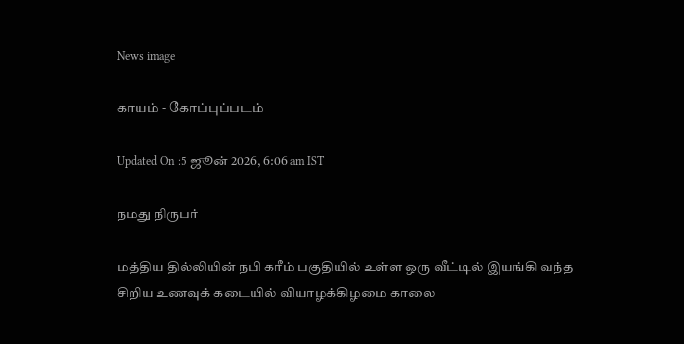News image

காயம் - கோப்புப்படம்

Updated On :5 ஜூன் 2026, 6:06 am IST

நமது நிருபர்

மத்திய தில்லியின் நபி கரீம் பகுதியில் உள்ள ஒரு வீட்டில் இயங்கி வந்த சிறிய உணவுக் கடையில் வியாழக்கிழமை காலை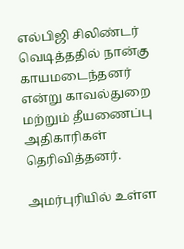எல்பிஜி சிலிண்டர் வெடித்ததில் நான்கு காயமடைந்தனர் என்று காவல்துறை மற்றும் தீயணைப்பு அதிகாரிகள் தெரிவித்தனர்.

அமர்புரியில் உள்ள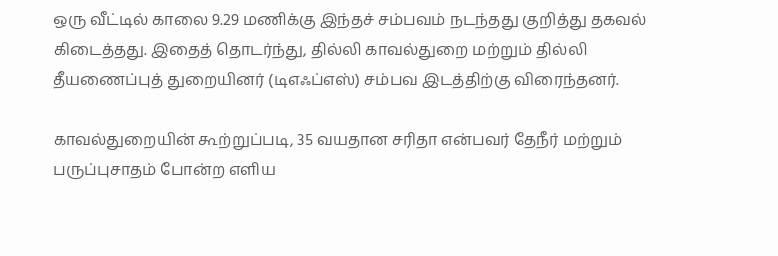ஒரு வீட்டில் காலை 9.29 மணிக்கு இந்தச் சம்பவம் நடந்தது குறித்து தகவல் கிடைத்தது. இதைத் தொடர்ந்து, தில்லி காவல்துறை மற்றும் தில்லி தீயணைப்புத் துறையினர் (டிஎஃப்எஸ்) சம்பவ இடத்திற்கு விரைந்தனர்.

காவல்துறையின் கூற்றுப்படி, 35 வயதான சரிதா என்பவர் தேநீர் மற்றும் பருப்புசாதம் போன்ற எளிய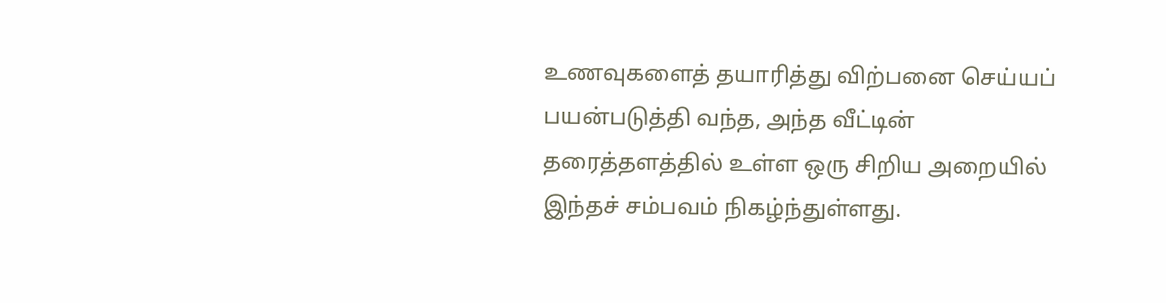உணவுகளைத் தயாரித்து விற்பனை செய்யப் பயன்படுத்தி வந்த, அந்த வீட்டின் தரைத்தளத்தில் உள்ள ஒரு சிறிய அறையில் இந்தச் சம்பவம் நிகழ்ந்துள்ளது.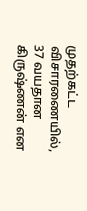முதற்கட்ட விசாரணையில், 37 வயதான கிருஷ்ணன் என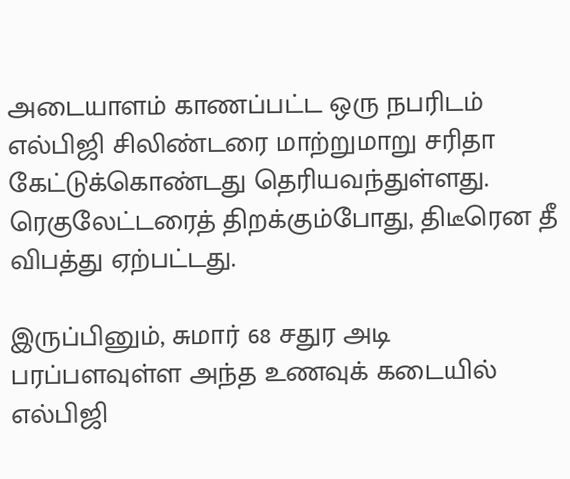அடையாளம் காணப்பட்ட ஒரு நபரிடம் எல்பிஜி சிலிண்டரை மாற்றுமாறு சரிதா கேட்டுக்கொண்டது தெரியவந்துள்ளது. ரெகுலேட்டரைத் திறக்கும்போது, திடீரென தீ விபத்து ஏற்பட்டது.

இருப்பினும், சுமார் 68 சதுர அடி பரப்பளவுள்ள அந்த உணவுக் கடையில் எல்பிஜி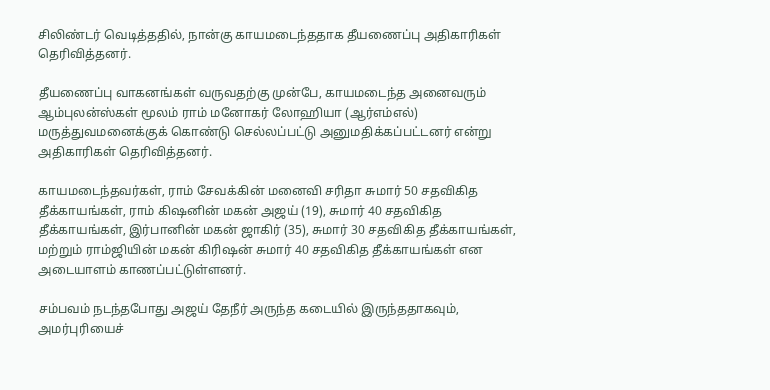சிலிண்டர் வெடித்ததில், நான்கு காயமடைந்ததாக தீயணைப்பு அதிகாரிகள் தெரிவித்தனர்.

தீயணைப்பு வாகனங்கள் வருவதற்கு முன்பே, காயமடைந்த அனைவரும் ஆம்புலன்ஸ்கள் மூலம் ராம் மனோகர் லோஹியா (ஆர்எம்எல்) மருத்துவமனைக்குக் கொண்டு செல்லப்பட்டு அனுமதிக்கப்பட்டனர் என்று அதிகாரிகள் தெரிவித்தனர்.

காயமடைந்தவர்கள், ராம் சேவக்கின் மனைவி சரிதா சுமார் 50 சதவிகித தீக்காயங்கள், ராம் கிஷனின் மகன் அஜய் (19), சுமார் 40 சதவிகித தீக்காயங்கள், இர்பானின் மகன் ஜாகிர் (35), சுமார் 30 சதவிகித தீக்காயங்கள், மற்றும் ராம்ஜியின் மகன் கிரிஷன் சுமார் 40 சதவிகித தீக்காயங்கள் என அடையாளம் காணப்பட்டுள்ளனர்.

சம்பவம் நடந்தபோது அஜய் தேநீர் அருந்த கடையில் இருந்ததாகவும், அமர்புரியைச்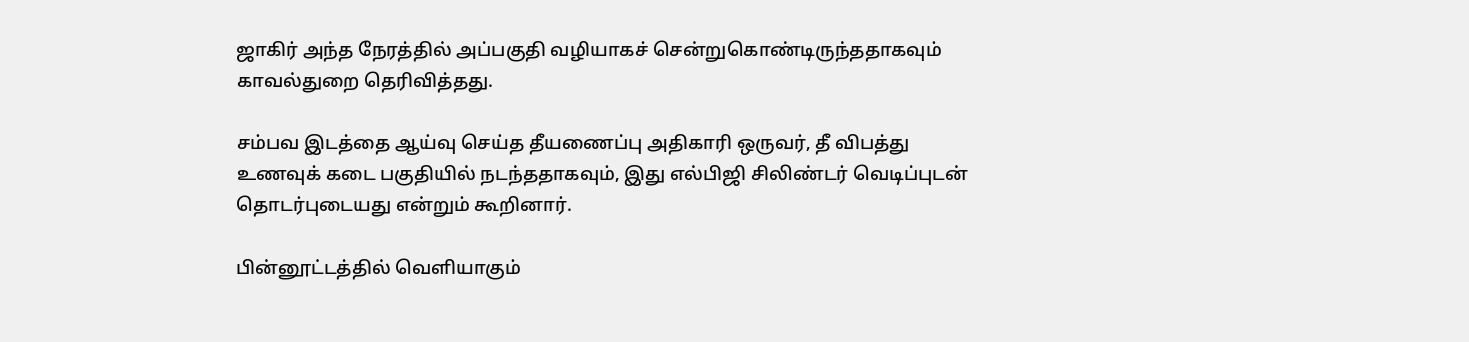ஜாகிர் அந்த நேரத்தில் அப்பகுதி வழியாகச் சென்றுகொண்டிருந்ததாகவும் காவல்துறை தெரிவித்தது.

சம்பவ இடத்தை ஆய்வு செய்த தீயணைப்பு அதிகாரி ஒருவர், தீ விபத்து உணவுக் கடை பகுதியில் நடந்ததாகவும், இது எல்பிஜி சிலிண்டர் வெடிப்புடன் தொடர்புடையது என்றும் கூறினார்.

பின்னூட்டத்தில் வெளியாகும்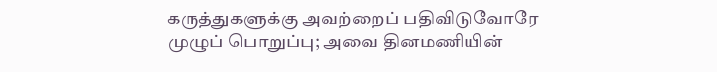கருத்துகளுக்கு அவற்றைப் பதிவிடுவோரே முழுப் பொறுப்பு; அவை தினமணியின்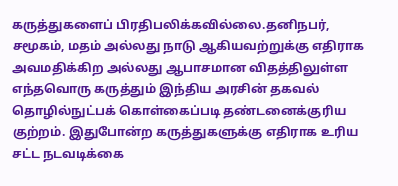கருத்துகளைப் பிரதிபலிக்கவில்லை.தனிநபர், சமூகம், மதம் அல்லது நாடு ஆகியவற்றுக்கு எதிராக அவமதிக்கிற அல்லது ஆபாசமான விதத்திலுள்ள எந்தவொரு கருத்தும் இந்திய அரசின் தகவல் தொழில்நுட்பக் கொள்கைப்படி தண்டனைக்குரிய குற்றம். இதுபோன்ற கருத்துகளுக்கு எதிராக உரிய சட்ட நடவடிக்கை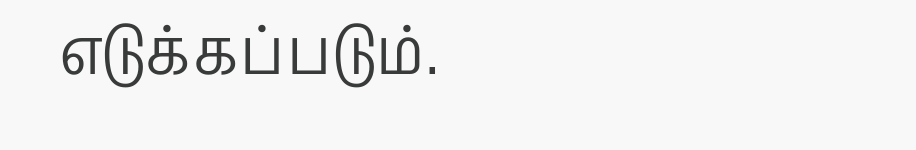எடுக்கப்படும்.